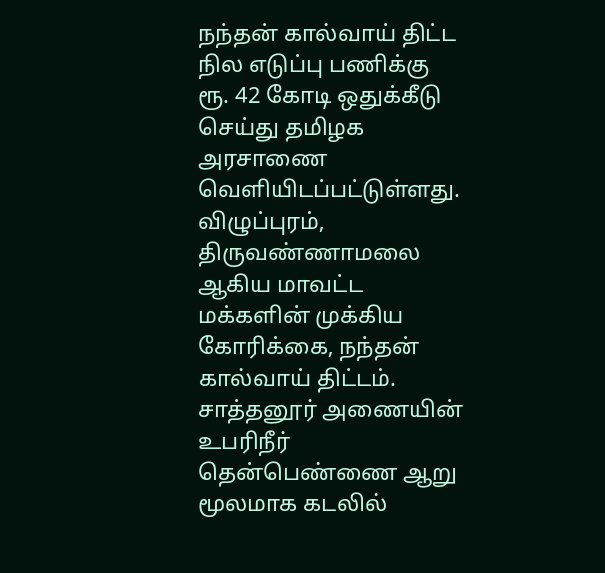நந்தன் கால்வாய் திட்ட நில எடுப்பு பணிக்கு ரூ. 42 கோடி ஒதுக்கீடு செய்து தமிழக அரசாணை வெளியிடப்பட்டுள்ளது.
விழுப்புரம், திருவண்ணாமலை ஆகிய மாவட்ட மக்களின் முக்கிய கோரிக்கை, நந்தன் கால்வாய் திட்டம். சாத்தனூர் அணையின் உபரிநீர் தென்பெண்ணை ஆறு மூலமாக கடலில்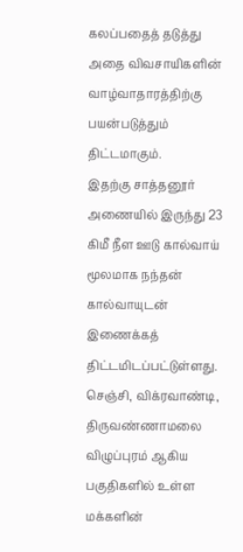கலப்பதைத் தடுத்து அதை விவசாயிகளின் வாழ்வாதாரத்திற்கு பயன்படுத்தும் திட்டமாகும்.
இதற்கு சாத்தனூர் அணையில் இருந்து 23 கிமீ நீள ஊடு கால்வாய் மூலமாக நந்தன் கால்வாயுடன் இணைக்கத் திட்டமிடப்பட்டுள்ளது.
செஞ்சி, விக்ரவாண்டி, திருவண்ணாமலை விழுப்புரம் ஆகிய பகுதிகளில் உள்ள மக்களின்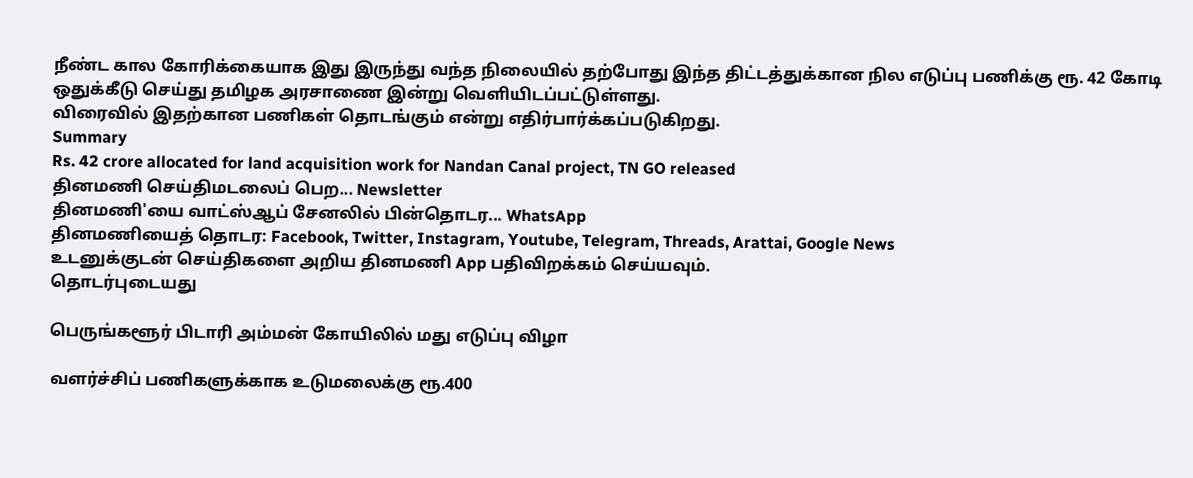நீண்ட கால கோரிக்கையாக இது இருந்து வந்த நிலையில் தற்போது இந்த திட்டத்துக்கான நில எடுப்பு பணிக்கு ரூ. 42 கோடி ஒதுக்கீடு செய்து தமிழக அரசாணை இன்று வெளியிடப்பட்டுள்ளது.
விரைவில் இதற்கான பணிகள் தொடங்கும் என்று எதிர்பார்க்கப்படுகிறது.
Summary
Rs. 42 crore allocated for land acquisition work for Nandan Canal project, TN GO released
தினமணி செய்திமடலைப் பெற... Newsletter
தினமணி'யை வாட்ஸ்ஆப் சேனலில் பின்தொடர... WhatsApp
தினமணியைத் தொடர: Facebook, Twitter, Instagram, Youtube, Telegram, Threads, Arattai, Google News
உடனுக்குடன் செய்திகளை அறிய தினமணி App பதிவிறக்கம் செய்யவும்.
தொடர்புடையது

பெருங்களூர் பிடாரி அம்மன் கோயிலில் மது எடுப்பு விழா

வளர்ச்சிப் பணிகளுக்காக உடுமலைக்கு ரூ.400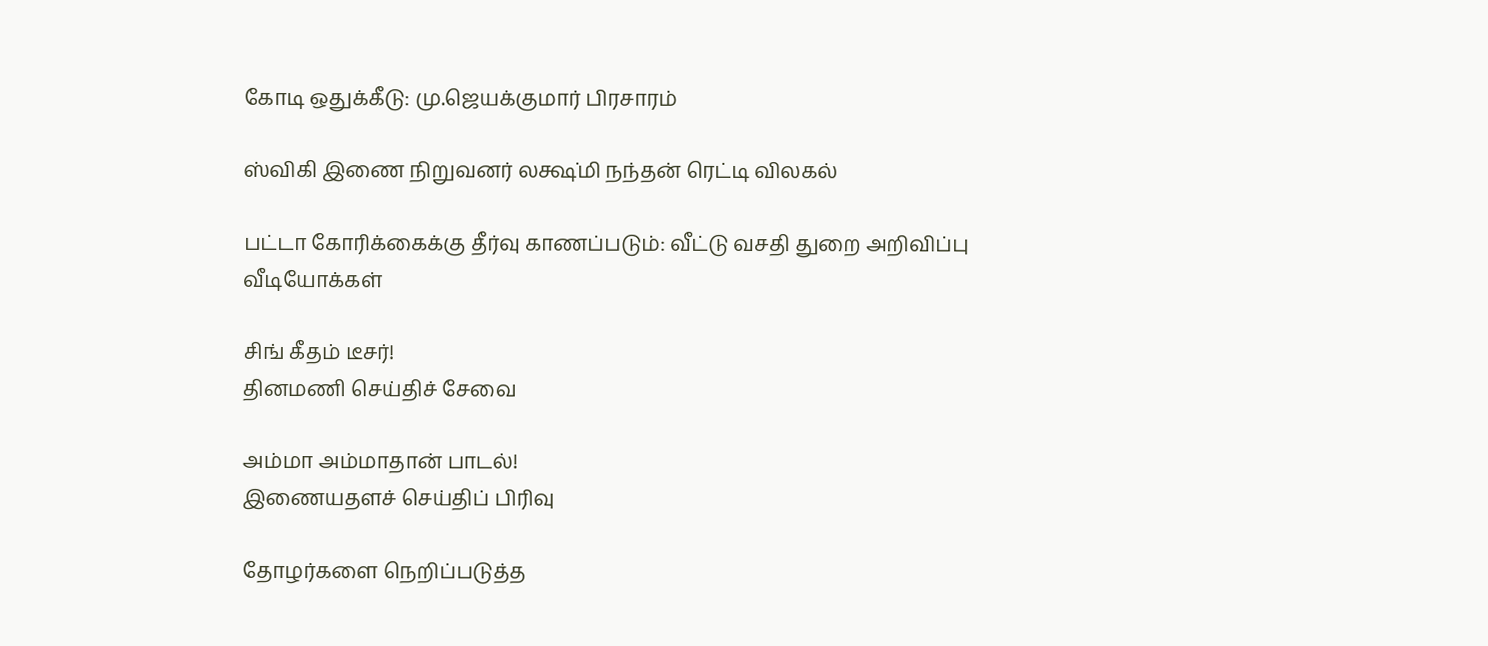கோடி ஒதுக்கீடு: மு.ஜெயக்குமார் பிரசாரம்

ஸ்விகி இணை நிறுவனர் லக்ஷ்மி நந்தன் ரெட்டி விலகல்

பட்டா கோரிக்கைக்கு தீர்வு காணப்படும்: வீட்டு வசதி துறை அறிவிப்பு
வீடியோக்கள்

சிங் கீதம் டீசர்!
தினமணி செய்திச் சேவை

அம்மா அம்மாதான் பாடல்!
இணையதளச் செய்திப் பிரிவு

தோழர்களை நெறிப்படுத்த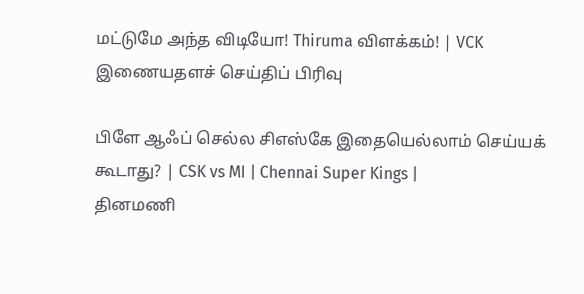மட்டுமே அந்த விடியோ! Thiruma விளக்கம்! | VCK
இணையதளச் செய்திப் பிரிவு

பிளே ஆஃப் செல்ல சிஎஸ்கே இதையெல்லாம் செய்யக் கூடாது? | CSK vs MI | Chennai Super Kings |
தினமணி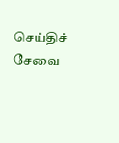செய்திச் சேவை